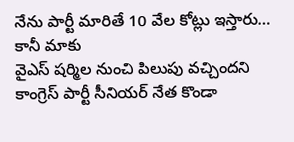నేను పార్టీ మారితే 10 వేల కోట్లు ఇస్తారు… కానీ మాకు
వైఎస్ షర్మిల నుంచి పిలుపు వచ్చిందని కాంగ్రెస్ పార్టీ సీనియర్ నేత కొండా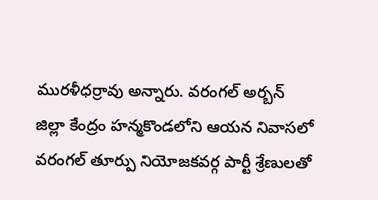మురళీధర్రావు అన్నారు. వరంగల్ అర్బన్ జిల్లా కేంద్రం హన్మకొండలోని ఆయన నివాసలో వరంగల్ తూర్పు నియోజకవర్గ పార్టీ శ్రేణులతో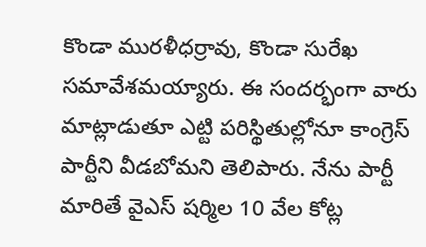కొండా మురళీధర్రావు, కొండా సురేఖ సమావేశమయ్యారు. ఈ సందర్భంగా వారు మాట్లాడుతూ ఎట్టి పరిస్థితుల్లోనూ కాంగ్రెస్ పార్టీని వీడబోమని తెలిపారు. నేను పార్టీ మారితే వైఎస్ షర్మిల 10 వేల కోట్ల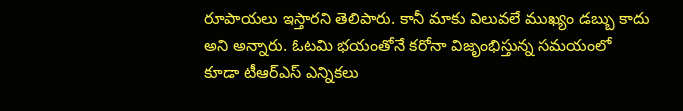రూపాయలు ఇస్తారని తెలిపారు. కానీ మాకు విలువలే ముఖ్యం డబ్బు కాదు అని అన్నారు. ఓటమి భయంతోనే కరోనా విజృంభిస్తున్న సమయంలో కూడా టీఆర్ఎస్ ఎన్నికలు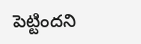పెట్టిందని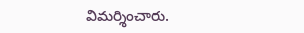విమర్శించారు.